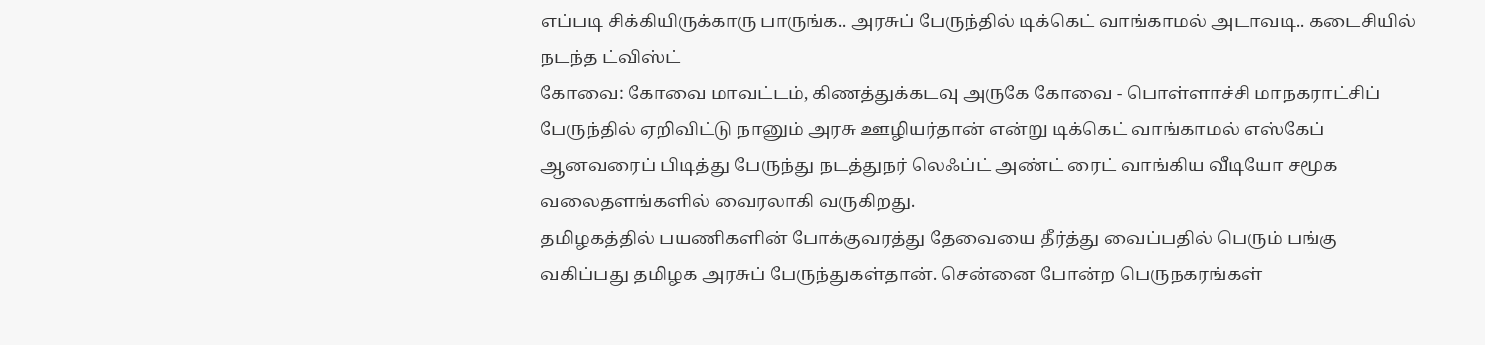எப்படி சிக்கியிருக்காரு பாருங்க.. அரசுப் பேருந்தில் டிக்கெட் வாங்காமல் அடாவடி.. கடைசியில் நடந்த ட்விஸ்ட்
கோவை: கோவை மாவட்டம், கிணத்துக்கடவு அருகே கோவை - பொள்ளாச்சி மாநகராட்சிப் பேருந்தில் ஏறிவிட்டு நானும் அரசு ஊழியர்தான் என்று டிக்கெட் வாங்காமல் எஸ்கேப் ஆனவரைப் பிடித்து பேருந்து நடத்துநர் லெஃப்ட் அண்ட் ரைட் வாங்கிய வீடியோ சமூக வலைதளங்களில் வைரலாகி வருகிறது.
தமிழகத்தில் பயணிகளின் போக்குவரத்து தேவையை தீர்த்து வைப்பதில் பெரும் பங்கு வகிப்பது தமிழக அரசுப் பேருந்துகள்தான். சென்னை போன்ற பெருநகரங்கள்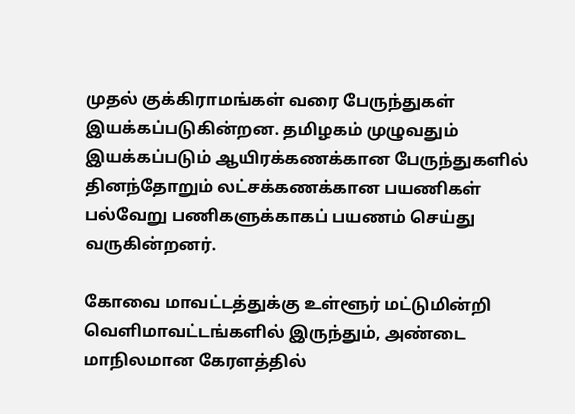முதல் குக்கிராமங்கள் வரை பேருந்துகள் இயக்கப்படுகின்றன. தமிழகம் முழுவதும் இயக்கப்படும் ஆயிரக்கணக்கான பேருந்துகளில் தினந்தோறும் லட்சக்கணக்கான பயணிகள் பல்வேறு பணிகளுக்காகப் பயணம் செய்து வருகின்றனர்.

கோவை மாவட்டத்துக்கு உள்ளூர் மட்டுமின்றி வெளிமாவட்டங்களில் இருந்தும், அண்டை மாநிலமான கேரளத்தில்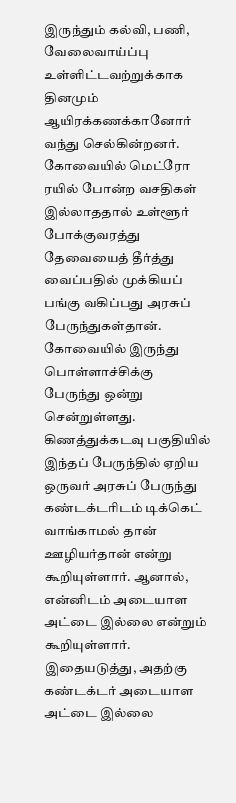இருந்தும் கல்வி, பணி, வேலைவாய்ப்பு உள்ளிட்டவற்றுக்காக தினமும் ஆயிரக்கணக்கானோர் வந்து செல்கின்றனர். கோவையில் மெட்ரோ ரயில் போன்ற வசதிகள் இல்லாததால் உள்ளூர் போக்குவரத்து தேவையைத் தீர்த்து வைப்பதில் முக்கியப் பங்கு வகிப்பது அரசுப் பேருந்துகள்தான்.
கோவையில் இருந்து பொள்ளாச்சிக்கு பேருந்து ஒன்று சென்றுள்ளது. கிணத்துக்கடவு பகுதியில் இந்தப் பேருந்தில் ஏறிய ஒருவர் அரசுப் பேருந்து கண்டக்டரிடம் டிக்கெட் வாங்காமல் தான் ஊழியர்தான் என்று கூறியுள்ளார். ஆனால், என்னிடம் அடையாள அட்டை இல்லை என்றும் கூறியுள்ளார். இதையடுத்து, அதற்கு கண்டக்டர் அடையாள அட்டை இல்லை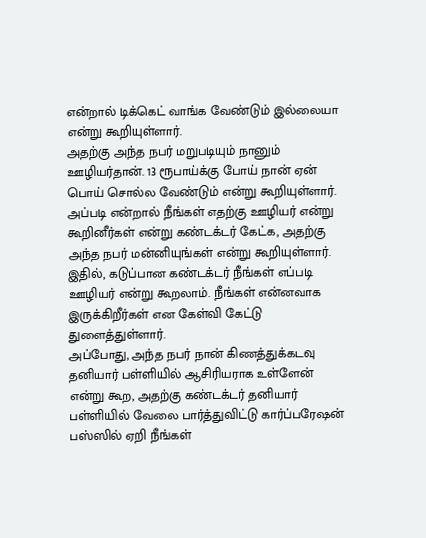என்றால் டிக்கெட் வாங்க வேண்டும் இல்லையா என்று கூறியுள்ளார்.
அதற்கு அந்த நபர் மறுபடியும் நானும் ஊழியர்தான். 13 ரூபாய்க்கு போய் நான் ஏன் பொய் சொல்ல வேண்டும் என்று கூறியுள்ளார். அப்படி என்றால் நீங்கள் எதற்கு ஊழியர் என்று கூறினீர்கள் என்று கண்டக்டர் கேட்க, அதற்கு அந்த நபர் மன்னியுங்கள் என்று கூறியுள்ளார். இதில், கடுப்பான கண்டக்டர் நீங்கள் எப்படி ஊழியர் என்று கூறலாம். நீங்கள் என்னவாக இருக்கிறீர்கள் என கேள்வி கேட்டு துளைத்துள்ளார்.
அப்போது, அந்த நபர் நான் கிணத்துக்கடவு தனியார் பள்ளியில் ஆசிரியராக உள்ளேன் என்று கூற, அதற்கு கண்டக்டர் தனியார் பள்ளியில் வேலை பார்த்துவிட்டு கார்ப்பரேஷன் பஸ்ஸில் ஏறி நீங்கள்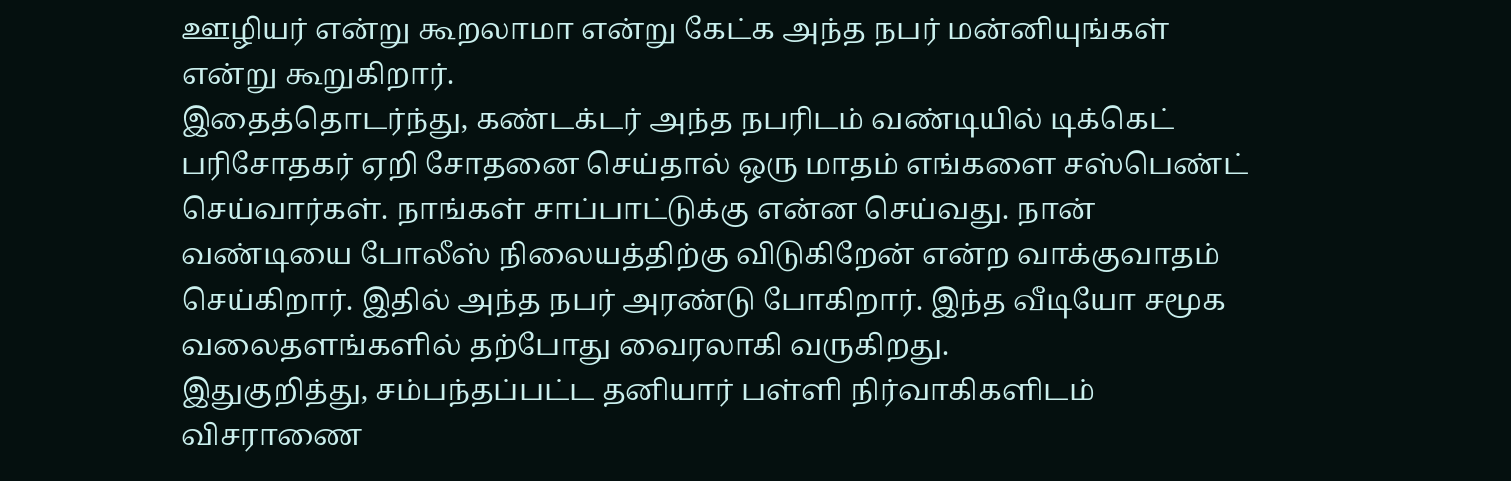ஊழியர் என்று கூறலாமா என்று கேட்க அந்த நபர் மன்னியுங்கள் என்று கூறுகிறார்.
இதைத்தொடர்ந்து, கண்டக்டர் அந்த நபரிடம் வண்டியில் டிக்கெட் பரிசோதகர் ஏறி சோதனை செய்தால் ஒரு மாதம் எங்களை சஸ்பெண்ட் செய்வார்கள். நாங்கள் சாப்பாட்டுக்கு என்ன செய்வது. நான் வண்டியை போலீஸ் நிலையத்திற்கு விடுகிறேன் என்ற வாக்குவாதம் செய்கிறார். இதில் அந்த நபர் அரண்டு போகிறார். இந்த வீடியோ சமூக வலைதளங்களில் தற்போது வைரலாகி வருகிறது.
இதுகுறித்து, சம்பந்தப்பட்ட தனியார் பள்ளி நிர்வாகிகளிடம் விசராணை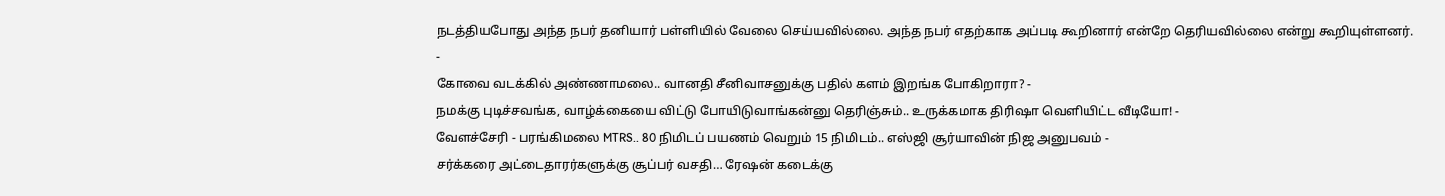நடத்தியபோது அந்த நபர் தனியார் பள்ளியில் வேலை செய்யவில்லை. அந்த நபர் எதற்காக அப்படி கூறினார் என்றே தெரியவில்லை என்று கூறியுள்ளனர்.
-
கோவை வடக்கில் அண்ணாமலை.. வானதி சீனிவாசனுக்கு பதில் களம் இறங்க போகிறாரா? -
நமக்கு புடிச்சவங்க, வாழ்க்கையை விட்டு போயிடுவாங்கன்னு தெரிஞ்சும்.. உருக்கமாக திரிஷா வெளியிட்ட வீடியோ! -
வேளச்சேரி - பரங்கிமலை MTRS.. 80 நிமிடப் பயணம் வெறும் 15 நிமிடம்.. எஸ்ஜி சூர்யாவின் நிஜ அனுபவம் -
சர்க்கரை அட்டைதாரர்களுக்கு சூப்பர் வசதி… ரேஷன் கடைக்கு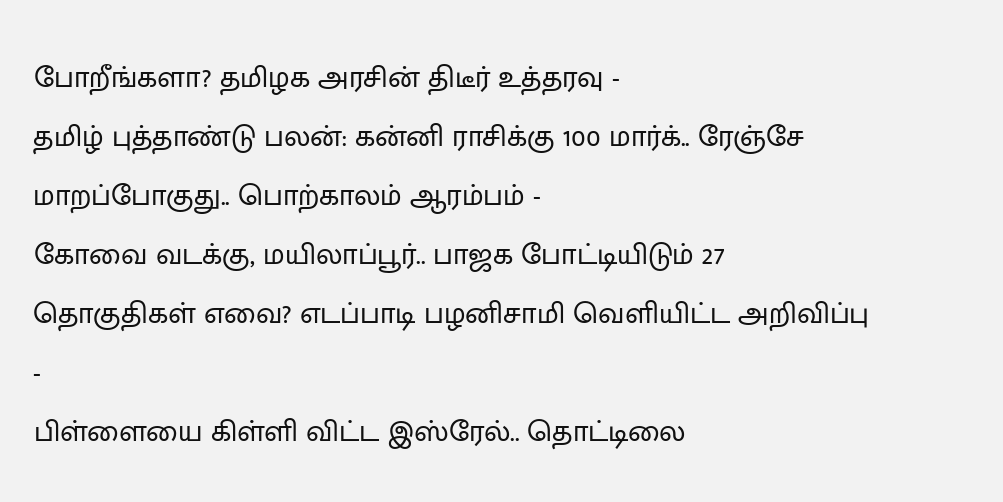போறீங்களா? தமிழக அரசின் திடீர் உத்தரவு -
தமிழ் புத்தாண்டு பலன்: கன்னி ராசிக்கு 100 மார்க்.. ரேஞ்சே மாறப்போகுது.. பொற்காலம் ஆரம்பம் -
கோவை வடக்கு, மயிலாப்பூர்.. பாஜக போட்டியிடும் 27 தொகுதிகள் எவை? எடப்பாடி பழனிசாமி வெளியிட்ட அறிவிப்பு -
பிள்ளையை கிள்ளி விட்ட இஸ்ரேல்.. தொட்டிலை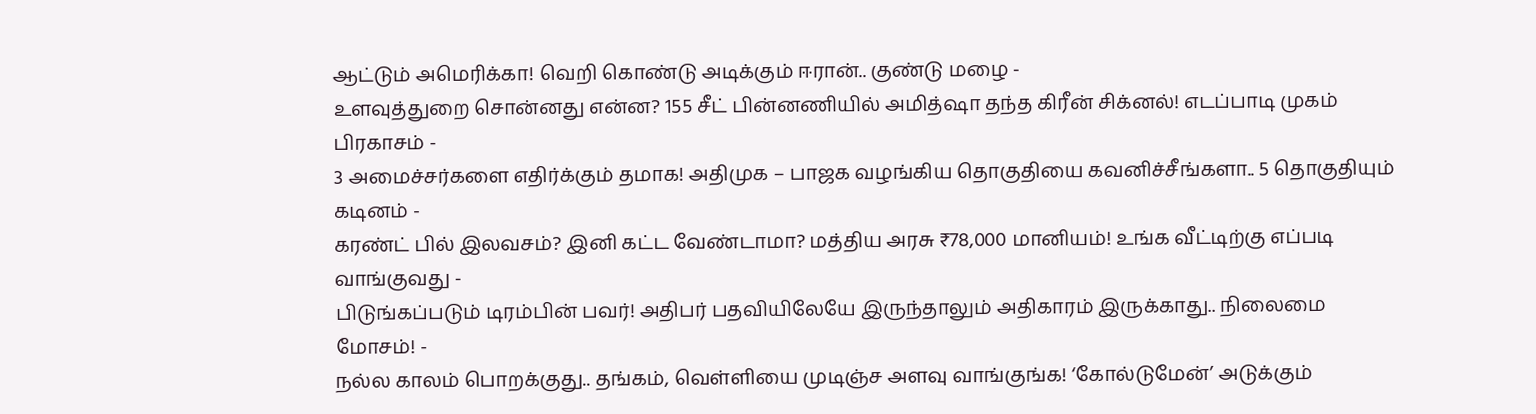ஆட்டும் அமெரிக்கா! வெறி கொண்டு அடிக்கும் ஈரான்.. குண்டு மழை -
உளவுத்துறை சொன்னது என்ன? 155 சீட் பின்னணியில் அமித்ஷா தந்த கிரீன் சிக்னல்! எடப்பாடி முகம் பிரகாசம் -
3 அமைச்சர்களை எதிர்க்கும் தமாக! அதிமுக – பாஜக வழங்கிய தொகுதியை கவனிச்சீங்களா.. 5 தொகுதியும் கடினம் -
கரண்ட் பில் இலவசம்? இனி கட்ட வேண்டாமா? மத்திய அரசு ₹78,000 மானியம்! உங்க வீட்டிற்கு எப்படி வாங்குவது -
பிடுங்கப்படும் டிரம்பின் பவர்! அதிபர் பதவியிலேயே இருந்தாலும் அதிகாரம் இருக்காது.. நிலைமை மோசம்! -
நல்ல காலம் பொறக்குது.. தங்கம், வெள்ளியை முடிஞ்ச அளவு வாங்குங்க! ‘கோல்டுமேன்’ அடுக்கும்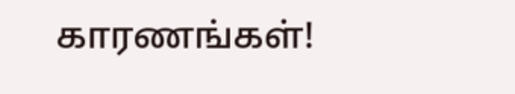காரணங்கள்!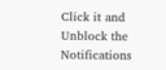Click it and Unblock the Notifications